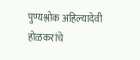पुण्यश्लोक अहिल्यादेवी होळकरांचे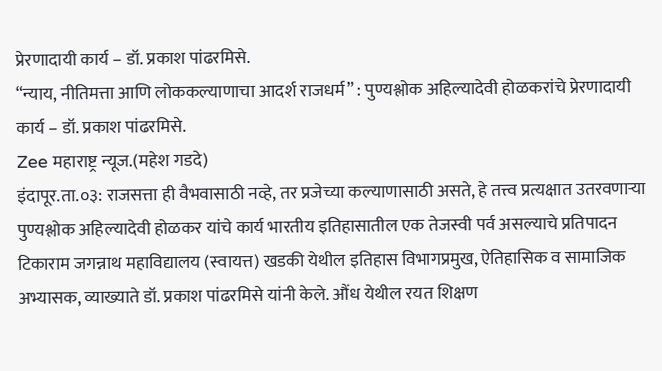प्रेरणादायी कार्य – डॉ. प्रकाश पांढरमिसे.
“न्याय, नीतिमत्ता आणि लोककल्याणाचा आदर्श राजधर्म” : पुण्यश्लोक अहिल्यादेवी होळकरांचे प्रेरणादायी कार्य – डॉ. प्रकाश पांढरमिसे.
Zee महाराष्ट्र न्यूज.(महेश गडदे)
इंदापूर.ता.०३: राजसत्ता ही वैभवासाठी नव्हे, तर प्रजेच्या कल्याणासाठी असते, हे तत्त्व प्रत्यक्षात उतरवणाऱ्या पुण्यश्लोक अहिल्यादेवी होळकर यांचे कार्य भारतीय इतिहासातील एक तेजस्वी पर्व असल्याचे प्रतिपादन टिकाराम जगन्नाथ महाविद्यालय (स्वायत्त) खडकी येथील इतिहास विभागप्रमुख, ऐतिहासिक व सामाजिक अभ्यासक, व्याख्याते डॉ. प्रकाश पांढरमिसे यांनी केले. औंध येथील रयत शिक्षण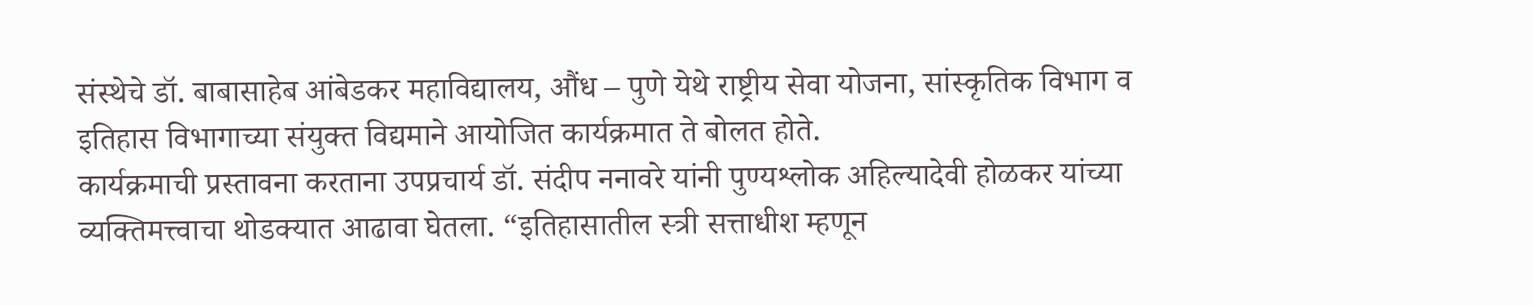संस्थेचे डॉ. बाबासाहेब आंबेडकर महाविद्यालय, औंध – पुणे येथे राष्ट्रीय सेवा योजना, सांस्कृतिक विभाग व इतिहास विभागाच्या संयुक्त विद्यमाने आयोजित कार्यक्रमात ते बोलत होते.
कार्यक्रमाची प्रस्तावना करताना उपप्रचार्य डॉ. संदीप ननावरे यांनी पुण्यश्लोक अहिल्यादेवी होळकर यांच्या व्यक्तिमत्त्वाचा थोडक्यात आढावा घेतला. “इतिहासातील स्त्री सत्ताधीश म्हणून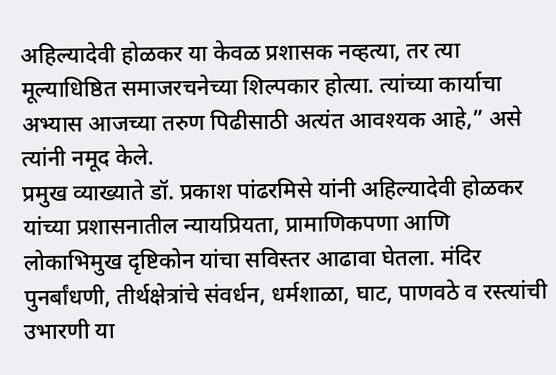अहिल्यादेवी होळकर या केवळ प्रशासक नव्हत्या, तर त्या मूल्याधिष्ठित समाजरचनेच्या शिल्पकार होत्या. त्यांच्या कार्याचा अभ्यास आजच्या तरुण पिढीसाठी अत्यंत आवश्यक आहे,” असे त्यांनी नमूद केले.
प्रमुख व्याख्याते डॉ. प्रकाश पांढरमिसे यांनी अहिल्यादेवी होळकर यांच्या प्रशासनातील न्यायप्रियता, प्रामाणिकपणा आणि लोकाभिमुख दृष्टिकोन यांचा सविस्तर आढावा घेतला. मंदिर पुनर्बांधणी, तीर्थक्षेत्रांचे संवर्धन, धर्मशाळा, घाट, पाणवठे व रस्त्यांची उभारणी या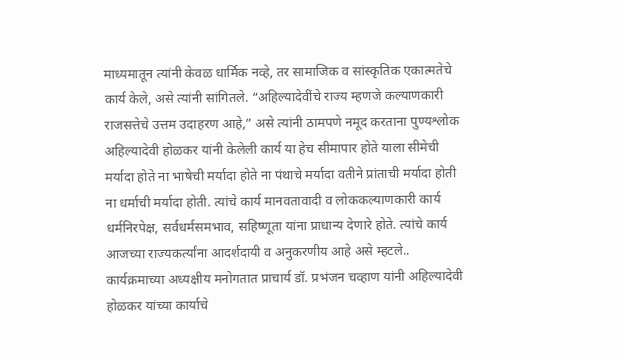माध्यमातून त्यांनी केवळ धार्मिक नव्हे, तर सामाजिक व सांस्कृतिक एकात्मतेचे कार्य केले, असे त्यांनी सांगितले. “अहिल्यादेवींचे राज्य म्हणजे कल्याणकारी राजसत्तेचे उत्तम उदाहरण आहे,” असे त्यांनी ठामपणे नमूद करताना पुण्यश्लोक अहिल्यादेवी होळकर यांनी केलेली कार्य या हेच सीमापार होते याला सीमेची मर्यादा होते ना भाषेची मर्यादा होते ना पंथाचे मर्यादा वतीने प्रांताची मर्यादा होती ना धर्माची मर्यादा होती. त्यांचे कार्य मानवतावादी व लोककल्याणकारी कार्य धर्मनिरपेक्ष, सर्वधर्मसमभाव, सहिष्णूता यांना प्राधान्य देणारे होते. त्यांचे कार्य आजच्या राज्यकर्त्यांना आदर्शदायी व अनुकरणीय आहे असे म्हटले..
कार्यक्रमाच्या अध्यक्षीय मनोगतात प्राचार्य डॉ. प्रभंजन चव्हाण यांनी अहिल्यादेवी होळकर यांच्या कार्याचे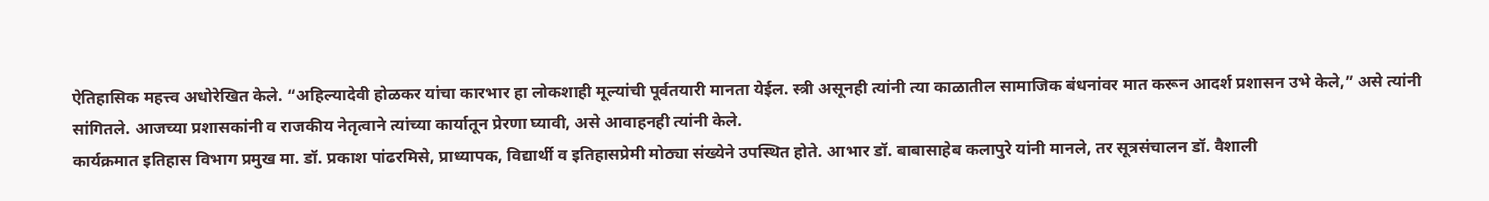ऐतिहासिक महत्त्व अधोरेखित केले. “अहिल्यादेवी होळकर यांचा कारभार हा लोकशाही मूल्यांची पूर्वतयारी मानता येईल. स्त्री असूनही त्यांनी त्या काळातील सामाजिक बंधनांवर मात करून आदर्श प्रशासन उभे केले,” असे त्यांनी सांगितले. आजच्या प्रशासकांनी व राजकीय नेतृत्वाने त्यांच्या कार्यातून प्रेरणा घ्यावी, असे आवाहनही त्यांनी केले.
कार्यक्रमात इतिहास विभाग प्रमुख मा. डॉ. प्रकाश पांढरमिसे, प्राध्यापक, विद्यार्थी व इतिहासप्रेमी मोठ्या संख्येने उपस्थित होते. आभार डॉ. बाबासाहेब कलापुरे यांनी मानले, तर सूत्रसंचालन डॉ. वैशाली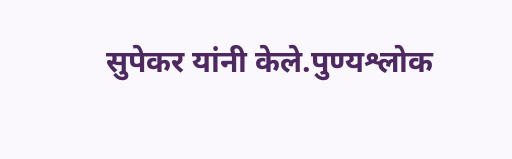सुपेकर यांनी केले.पुण्यश्लोक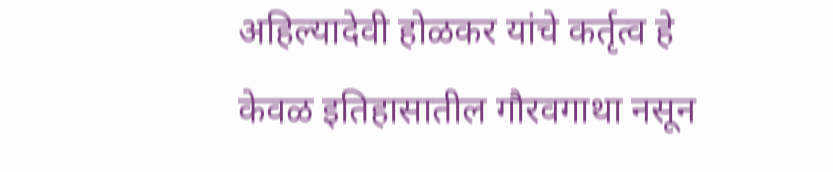अहिल्यादेवी होळकर यांचे कर्तृत्व हे केवळ इतिहासातील गौरवगाथा नसून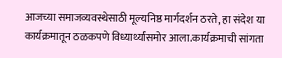आजच्या समाजव्यवस्थेसाठी मूल्यनिष्ठ मार्गदर्शन ठरते, हा संदेश या कार्यक्रमातून ठळकपणे विध्यार्थ्यांसमोर आला.कार्यक्रमाची सांगता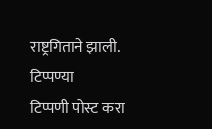राष्ट्रगिताने झाली.
टिप्पण्या
टिप्पणी पोस्ट करा